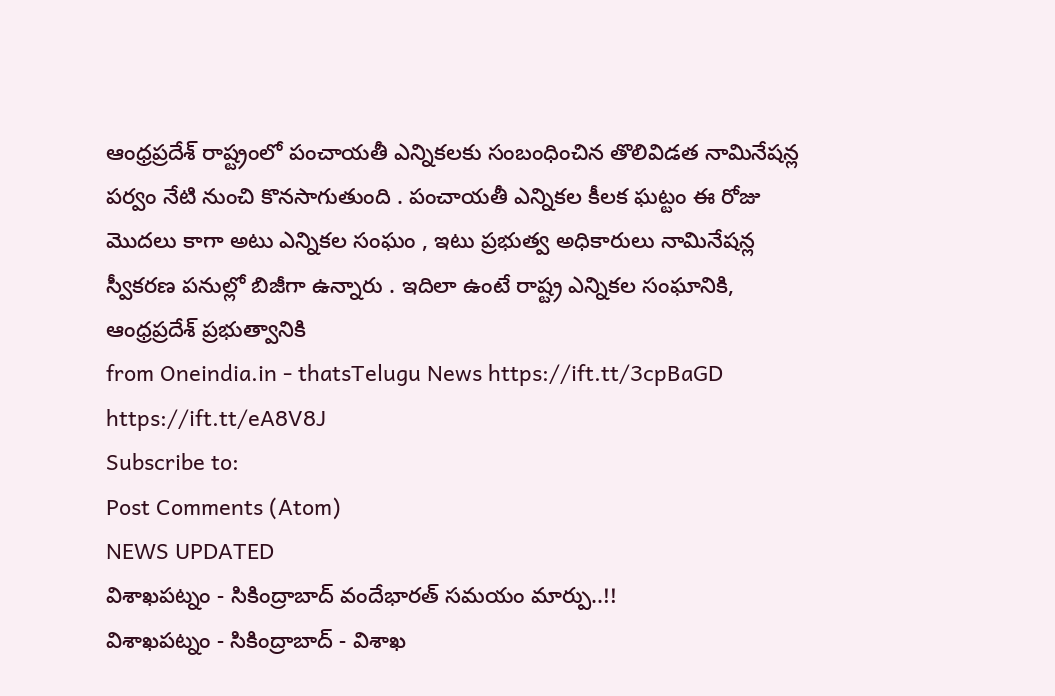ఆంధ్రప్రదేశ్ రాష్ట్రంలో పంచాయతీ ఎన్నికలకు సంబంధించిన తొలివిడత నామినేషన్ల పర్వం నేటి నుంచి కొనసాగుతుంది . పంచాయతీ ఎన్నికల కీలక ఘట్టం ఈ రోజు మొదలు కాగా అటు ఎన్నికల సంఘం , ఇటు ప్రభుత్వ అధికారులు నామినేషన్ల స్వీకరణ పనుల్లో బిజీగా ఉన్నారు . ఇదిలా ఉంటే రాష్ట్ర ఎన్నికల సంఘానికి, ఆంధ్రప్రదేశ్ ప్రభుత్వానికి
from Oneindia.in - thatsTelugu News https://ift.tt/3cpBaGD
https://ift.tt/eA8V8J
Subscribe to:
Post Comments (Atom)
NEWS UPDATED
విశాఖపట్నం - సికింద్రాబాద్ వందేభారత్ సమయం మార్పు..!!
విశాఖపట్నం - సికింద్రాబాద్ - విశాఖ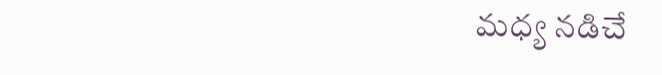మధ్య నడిచే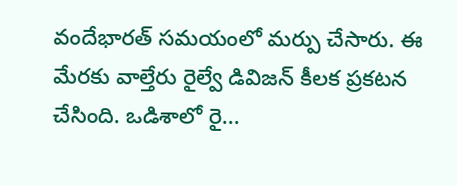వందేభారత్ సమయంలో మర్పు చేసారు. ఈ మేరకు వాల్తేరు రైల్వే డివిజన్ కీలక ప్రకటన చేసింది. ఒడిశాలో రై...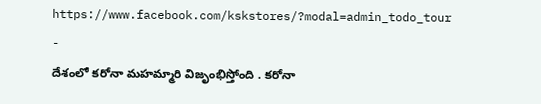https://www.facebook.com/kskstores/?modal=admin_todo_tour
-
దేశంలో కరోనా మహమ్మారి విజృంభిస్తోంది . కరోనా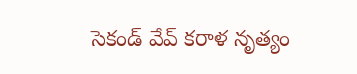సెకండ్ వేవ్ కరాళ నృత్యం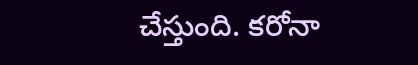చేస్తుంది. కరోనా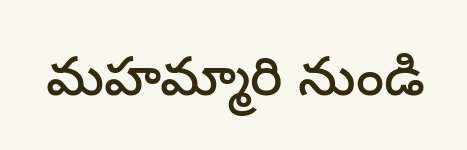మహమ్మారి నుండి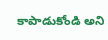కాపాడుకోండి అని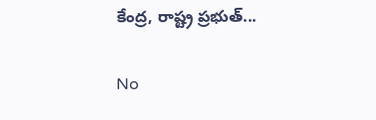కేంద్ర, రాష్ట్ర ప్రభుత్...

No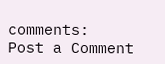comments:
Post a Comment